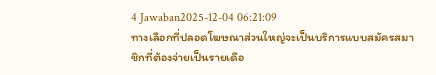4 Jawaban2025-12-04 06:21:09
ทางเลือกที่ปลอดโฆษณาส่วนใหญ่จะเป็นบริการแบบสมัครสมาชิกที่ต้องจ่ายเป็นรายเดือ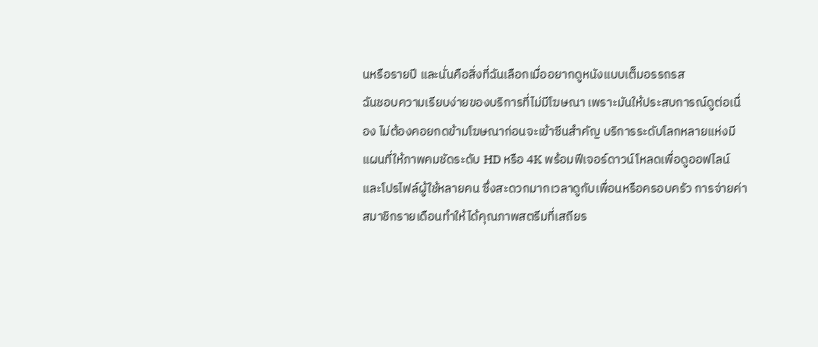นหรือรายปี และนั่นคือสิ่งที่ฉันเลือกเมื่ออยากดูหนังแบบเต็มอรรถรส
ฉันชอบความเรียบง่ายของบริการที่ไม่มีโฆษณา เพราะมันให้ประสบการณ์ดูต่อเนื่อง ไม่ต้องคอยกดข้ามโฆษณาก่อนจะเข้าซีนสำคัญ บริการระดับโลกหลายแห่งมีแผนที่ให้ภาพคมชัดระดับ HD หรือ 4K พร้อมฟีเจอร์ดาวน์โหลดเพื่อดูออฟไลน์และโปรไฟล์ผู้ใช้หลายคน ซึ่งสะดวกมากเวลาดูกับเพื่อนหรือครอบครัว การจ่ายค่าสมาชิกรายเดือนทำให้ได้คุณภาพสตรีมที่เสถียร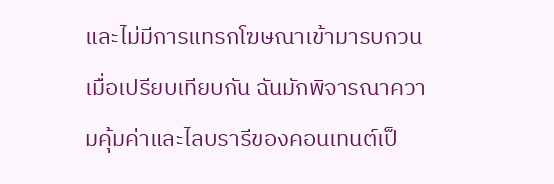และไม่มีการแทรกโฆษณาเข้ามารบกวน
เมื่อเปรียบเทียบกัน ฉันมักพิจารณาความคุ้มค่าและไลบรารีของคอนเทนต์เป็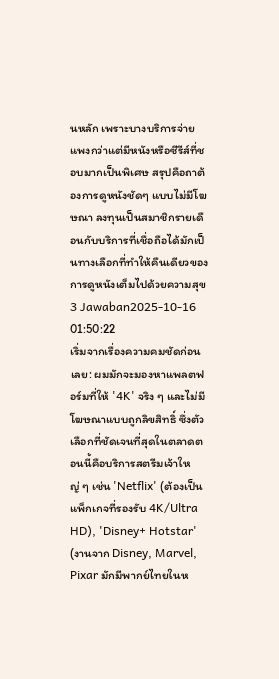นหลัก เพราะบางบริการจ่ายแพงกว่าแต่มีหนังหรือซีรีส์ที่ชอบมากเป็นพิเศษ สรุปคือถาต้องการดูหนังชัดๆ แบบไม่มีโฆษณา ลงทุนเป็นสมาชิกรายเดือนกับบริการที่เชื่อถือได้มักเป็นทางเลือกที่ทำให้คืนเดียวของการดูหนังเต็มไปด้วยความสุข
3 Jawaban2025-10-16 01:50:22
เริ่มจากเรื่องความคมชัดก่อนเลย: ผมมักจะมองหาแพลตฟอร์มที่ให้ '4K' จริง ๆ และไม่มีโฆษณาแบบถูกลิขสิทธิ์ ซึ่งตัวเลือกที่ชัดเจนที่สุดในตลาดตอนนี้คือบริการสตรีมเจ้าใหญ่ ๆ เช่น 'Netflix' (ต้องเป็นแพ็กเกจที่รองรับ 4K/Ultra HD), 'Disney+ Hotstar' (งานจาก Disney, Marvel, Pixar มักมีพากย์ไทยในห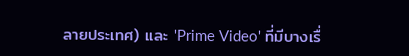ลายประเทศ) และ 'Prime Video' ที่มีบางเรื่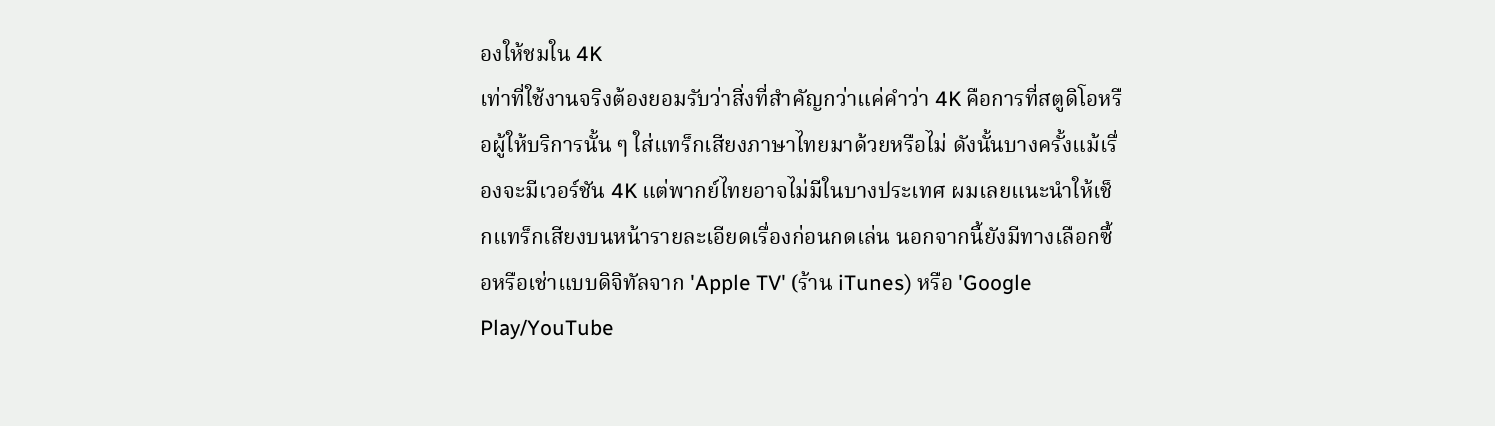องให้ชมใน 4K
เท่าที่ใช้งานจริงต้องยอมรับว่าสิ่งที่สำคัญกว่าแค่คำว่า 4K คือการที่สตูดิโอหรือผู้ให้บริการนั้น ๆ ใส่แทร็กเสียงภาษาไทยมาด้วยหรือไม่ ดังนั้นบางครั้งแม้เรื่องจะมีเวอร์ชัน 4K แต่พากย์ไทยอาจไม่มีในบางประเทศ ผมเลยแนะนำให้เช็กแทร็กเสียงบนหน้ารายละเอียดเรื่องก่อนกดเล่น นอกจากนี้ยังมีทางเลือกซื้อหรือเช่าแบบดิจิทัลจาก 'Apple TV' (ร้าน iTunes) หรือ 'Google Play/YouTube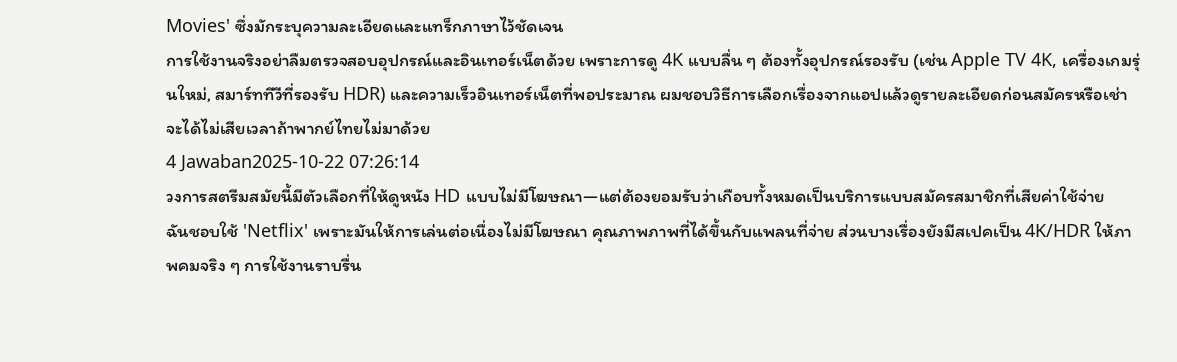Movies' ซึ่งมักระบุความละเอียดและแทร็กภาษาไว้ชัดเจน
การใช้งานจริงอย่าลืมตรวจสอบอุปกรณ์และอินเทอร์เน็ตด้วย เพราะการดู 4K แบบลื่น ๆ ต้องทั้งอุปกรณ์รองรับ (เช่น Apple TV 4K, เครื่องเกมรุ่นใหม่, สมาร์ททีวีที่รองรับ HDR) และความเร็วอินเทอร์เน็ตที่พอประมาณ ผมชอบวิธีการเลือกเรื่องจากแอปแล้วดูรายละเอียดก่อนสมัครหรือเช่า จะได้ไม่เสียเวลาถ้าพากย์ไทยไม่มาด้วย
4 Jawaban2025-10-22 07:26:14
วงการสตรีมสมัยนี้มีตัวเลือกที่ให้ดูหนัง HD แบบไม่มีโฆษณา—แต่ต้องยอมรับว่าเกือบทั้งหมดเป็นบริการแบบสมัครสมาชิกที่เสียค่าใช้จ่าย
ฉันชอบใช้ 'Netflix' เพราะมันให้การเล่นต่อเนื่องไม่มีโฆษณา คุณภาพภาพที่ได้ขึ้นกับแพลนที่จ่าย ส่วนบางเรื่องยังมีสเปคเป็น 4K/HDR ให้ภาพคมจริง ๆ การใช้งานราบรื่น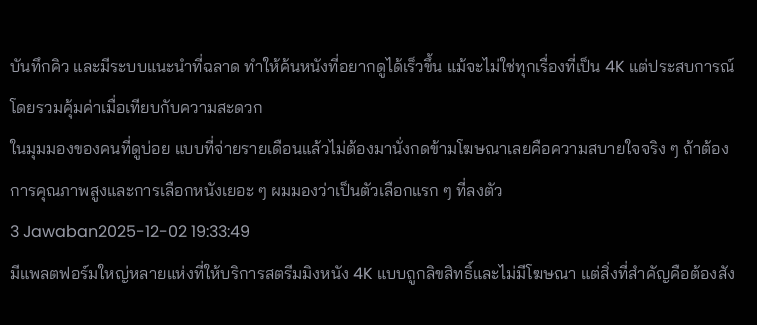บันทึกคิว และมีระบบแนะนำที่ฉลาด ทำให้ค้นหนังที่อยากดูได้เร็วขึ้น แม้จะไม่ใช่ทุกเรื่องที่เป็น 4K แต่ประสบการณ์โดยรวมคุ้มค่าเมื่อเทียบกับความสะดวก
ในมุมมองของคนที่ดูบ่อย แบบที่จ่ายรายเดือนแล้วไม่ต้องมานั่งกดข้ามโฆษณาเลยคือความสบายใจจริง ๆ ถ้าต้องการคุณภาพสูงและการเลือกหนังเยอะ ๆ ผมมองว่าเป็นตัวเลือกแรก ๆ ที่ลงตัว
3 Jawaban2025-12-02 19:33:49
มีแพลตฟอร์มใหญ่หลายแห่งที่ให้บริการสตรีมมิงหนัง 4K แบบถูกลิขสิทธิ์และไม่มีโฆษณา แต่สิ่งที่สำคัญคือต้องสัง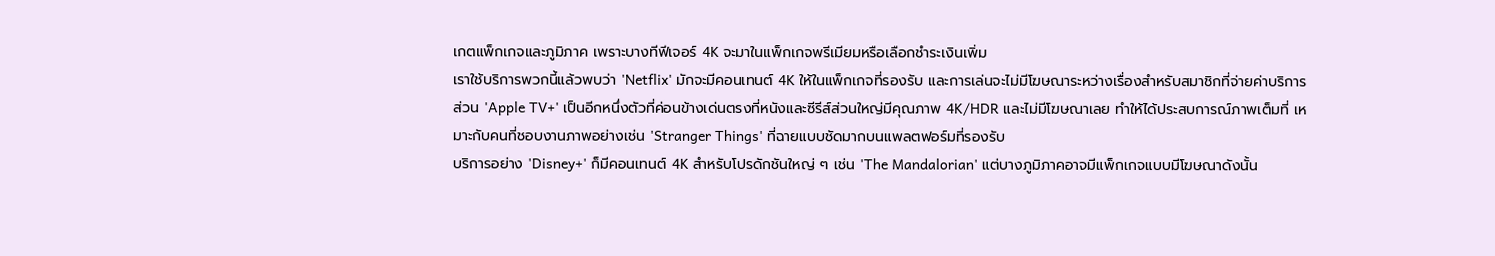เกตแพ็กเกจและภูมิภาค เพราะบางทีฟีเจอร์ 4K จะมาในแพ็กเกจพรีเมียมหรือเลือกชำระเงินเพิ่ม
เราใช้บริการพวกนี้แล้วพบว่า 'Netflix' มักจะมีคอนเทนต์ 4K ให้ในแพ็กเกจที่รองรับ และการเล่นจะไม่มีโฆษณาระหว่างเรื่องสำหรับสมาชิกที่จ่ายค่าบริการ ส่วน 'Apple TV+' เป็นอีกหนึ่งตัวที่ค่อนข้างเด่นตรงที่หนังและซีรีส์ส่วนใหญ่มีคุณภาพ 4K/HDR และไม่มีโฆษณาเลย ทำให้ได้ประสบการณ์ภาพเต็มที่ เหมาะกับคนที่ชอบงานภาพอย่างเช่น 'Stranger Things' ที่ฉายแบบชัดมากบนแพลตฟอร์มที่รองรับ
บริการอย่าง 'Disney+' ก็มีคอนเทนต์ 4K สำหรับโปรดักชันใหญ่ ๆ เช่น 'The Mandalorian' แต่บางภูมิภาคอาจมีแพ็กเกจแบบมีโฆษณาดังนั้น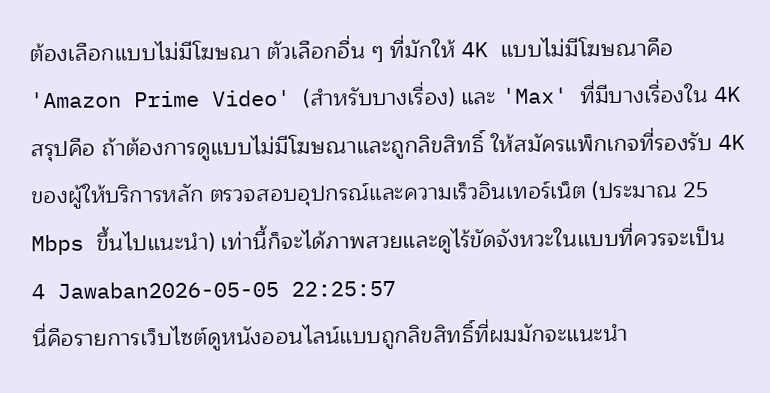ต้องเลือกแบบไม่มีโฆษณา ตัวเลือกอื่น ๆ ที่มักให้ 4K แบบไม่มีโฆษณาคือ 'Amazon Prime Video' (สำหรับบางเรื่อง) และ 'Max' ที่มีบางเรื่องใน 4K สรุปคือ ถ้าต้องการดูแบบไม่มีโฆษณาและถูกลิขสิทธิ์ ให้สมัครแพ็กเกจที่รองรับ 4K ของผู้ให้บริการหลัก ตรวจสอบอุปกรณ์และความเร็วอินเทอร์เน็ต (ประมาณ 25 Mbps ขึ้นไปแนะนำ) เท่านี้ก็จะได้ภาพสวยและดูไร้ขัดจังหวะในแบบที่ควรจะเป็น
4 Jawaban2026-05-05 22:25:57
นี่คือรายการเว็บไซต์ดูหนังออนไลน์แบบถูกลิขสิทธิ์ที่ผมมักจะแนะนำ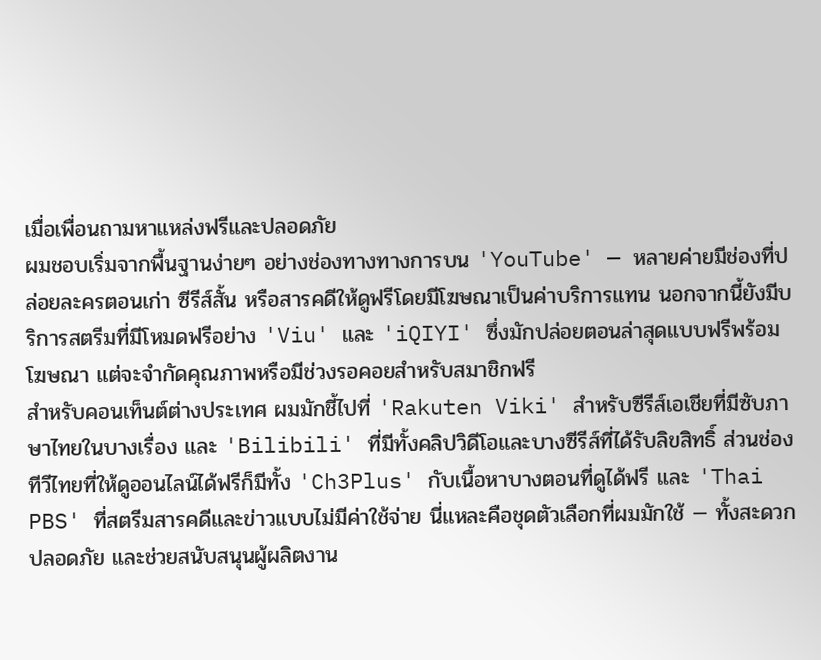เมื่อเพื่อนถามหาแหล่งฟรีและปลอดภัย
ผมชอบเริ่มจากพื้นฐานง่ายๆ อย่างช่องทางทางการบน 'YouTube' — หลายค่ายมีช่องที่ปล่อยละครตอนเก่า ซีรีส์สั้น หรือสารคดีให้ดูฟรีโดยมีโฆษณาเป็นค่าบริการแทน นอกจากนี้ยังมีบริการสตรีมที่มีโหมดฟรีอย่าง 'Viu' และ 'iQIYI' ซึ่งมักปล่อยตอนล่าสุดแบบฟรีพร้อมโฆษณา แต่จะจำกัดคุณภาพหรือมีช่วงรอคอยสำหรับสมาชิกฟรี
สำหรับคอนเท็นต์ต่างประเทศ ผมมักชี้ไปที่ 'Rakuten Viki' สำหรับซีรีส์เอเชียที่มีซับภาษาไทยในบางเรื่อง และ 'Bilibili' ที่มีทั้งคลิปวิดีโอและบางซีรีส์ที่ได้รับลิขสิทธิ์ ส่วนช่องทีวีไทยที่ให้ดูออนไลน์ได้ฟรีก็มีทั้ง 'Ch3Plus' กับเนื้อหาบางตอนที่ดูได้ฟรี และ 'Thai PBS' ที่สตรีมสารคดีและข่าวแบบไม่มีค่าใช้จ่าย นี่แหละคือชุดตัวเลือกที่ผมมักใช้ — ทั้งสะดวก ปลอดภัย และช่วยสนับสนุนผู้ผลิตงาน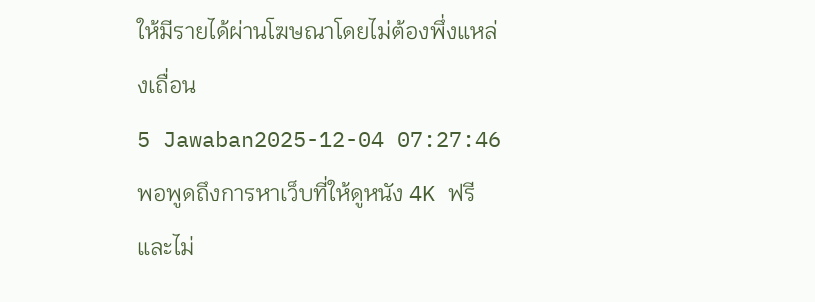ให้มีรายได้ผ่านโฆษณาโดยไม่ต้องพึ่งแหล่งเถื่อน
5 Jawaban2025-12-04 07:27:46
พอพูดถึงการหาเว็บที่ให้ดูหนัง 4K ฟรีและไม่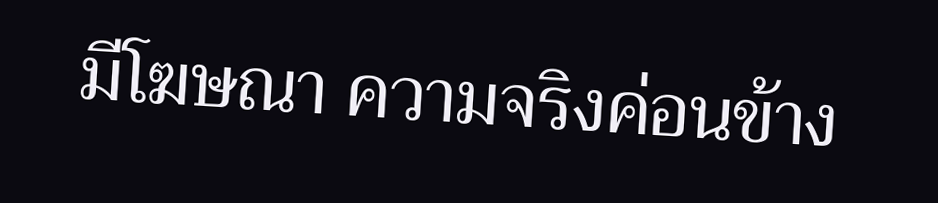มีโฆษณา ความจริงค่อนข้าง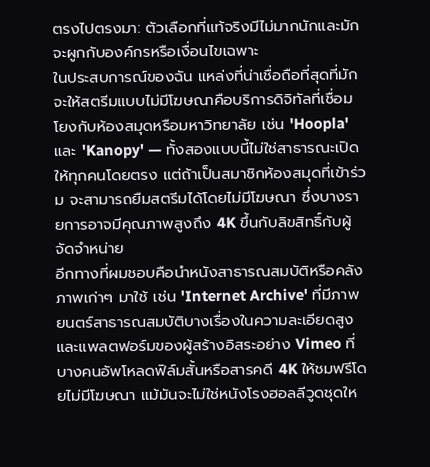ตรงไปตรงมา: ตัวเลือกที่แท้จริงมีไม่มากนักและมักจะผูกกับองค์กรหรือเงื่อนไขเฉพาะ
ในประสบการณ์ของฉัน แหล่งที่น่าเชื่อถือที่สุดที่มักจะให้สตรีมแบบไม่มีโฆษณาคือบริการดิจิทัลที่เชื่อมโยงกับห้องสมุดหรือมหาวิทยาลัย เช่น 'Hoopla' และ 'Kanopy' — ทั้งสองแบบนี้ไม่ใช่สาธารณะเปิดให้ทุกคนโดยตรง แต่ถ้าเป็นสมาชิกห้องสมุดที่เข้าร่วม จะสามารถยืมสตรีมได้โดยไม่มีโฆษณา ซึ่งบางรายการอาจมีคุณภาพสูงถึง 4K ขึ้นกับลิขสิทธิ์กับผู้จัดจำหน่าย
อีกทางที่ผมชอบคือนำหนังสาธารณสมบัติหรือคลังภาพเก่าๆ มาใช้ เช่น 'Internet Archive' ที่มีภาพยนตร์สาธารณสมบัติบางเรื่องในความละเอียดสูง และแพลตฟอร์มของผู้สร้างอิสระอย่าง Vimeo ที่บางคนอัพโหลดฟิล์มสั้นหรือสารคดี 4K ให้ชมฟรีโดยไม่มีโฆษณา แม้มันจะไม่ใช่หนังโรงฮอลลีวูดชุดให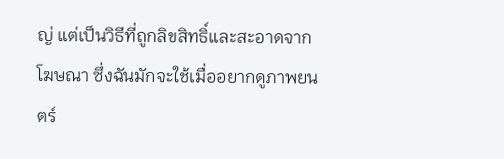ญ่ แต่เป็นวิธีที่ถูกลิขสิทธิ์และสะอาดจากโฆษณา ซึ่งฉันมักจะใช้เมื่ออยากดูภาพยนตร์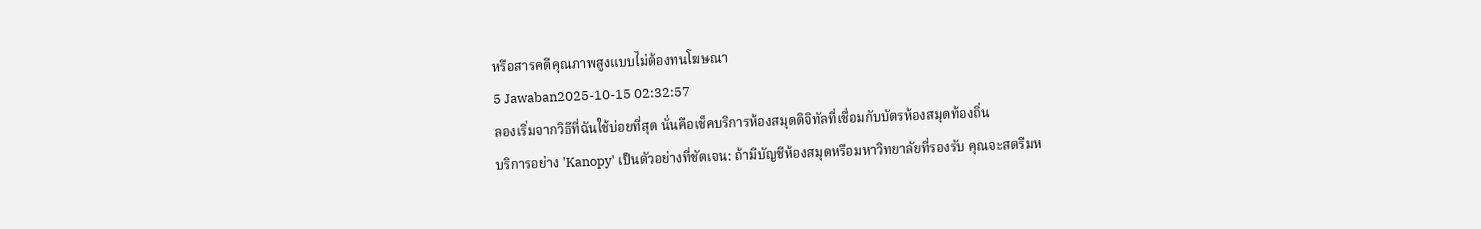หรือสารคดีคุณภาพสูงแบบไม่ต้องทนโฆษณา
5 Jawaban2025-10-15 02:32:57
ลองเริ่มจากวิธีที่ฉันใช้บ่อยที่สุด นั่นคือเช็คบริการห้องสมุดดิจิทัลที่เชื่อมกับบัตรห้องสมุดท้องถิ่น
บริการอย่าง 'Kanopy' เป็นตัวอย่างที่ชัดเจน: ถ้ามีบัญชีห้องสมุดหรือมหาวิทยาลัยที่รองรับ คุณจะสตรีมห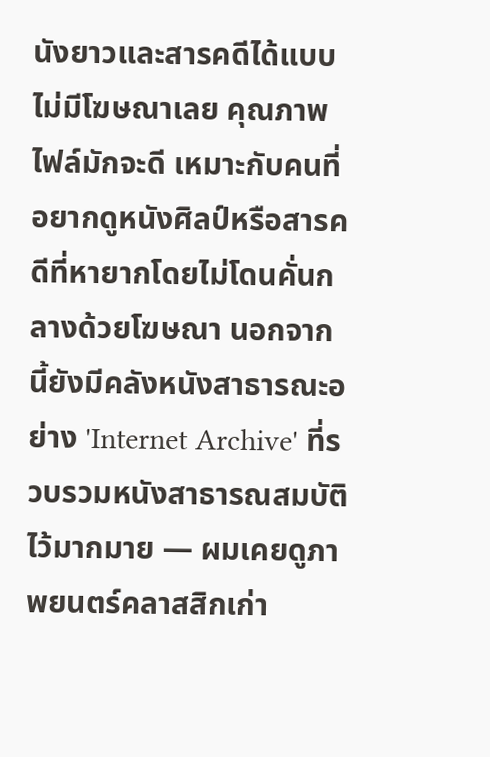นังยาวและสารคดีได้แบบไม่มีโฆษณาเลย คุณภาพไฟล์มักจะดี เหมาะกับคนที่อยากดูหนังศิลป์หรือสารคดีที่หายากโดยไม่โดนคั่นกลางด้วยโฆษณา นอกจากนี้ยังมีคลังหนังสาธารณะอย่าง 'Internet Archive' ที่รวบรวมหนังสาธารณสมบัติไว้มากมาย — ผมเคยดูภาพยนตร์คลาสสิกเก่า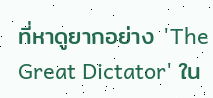ที่หาดูยากอย่าง 'The Great Dictator' ใน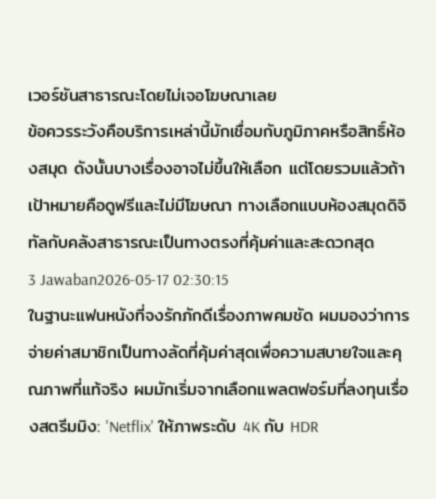เวอร์ชันสาธารณะโดยไม่เจอโฆษณาเลย
ข้อควรระวังคือบริการเหล่านี้มักเชื่อมกับภูมิภาคหรือสิทธิ์ห้องสมุด ดังนั้นบางเรื่องอาจไม่ขึ้นให้เลือก แต่โดยรวมแล้วถ้าเป้าหมายคือดูฟรีและไม่มีโฆษณา ทางเลือกแบบห้องสมุดดิจิทัลกับคลังสาธารณะเป็นทางตรงที่คุ้มค่าและสะดวกสุด
3 Jawaban2026-05-17 02:30:15
ในฐานะแฟนหนังที่จงรักภักดีเรื่องภาพคมชัด ผมมองว่าการจ่ายค่าสมาชิกเป็นทางลัดที่คุ้มค่าสุดเพื่อความสบายใจและคุณภาพที่แท้จริง ผมมักเริ่มจากเลือกแพลตฟอร์มที่ลงทุนเรื่องสตรีมมิง: 'Netflix' ให้ภาพระดับ 4K กับ HDR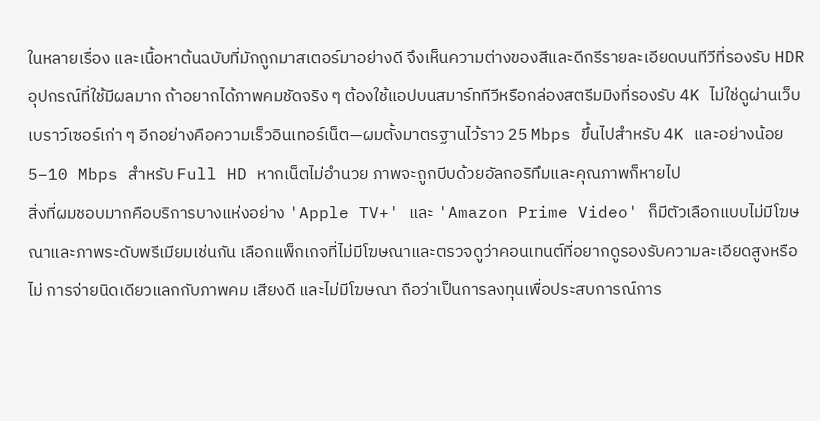ในหลายเรื่อง และเนื้อหาต้นฉบับที่มักถูกมาสเตอร์มาอย่างดี จึงเห็นความต่างของสีและดีกรีรายละเอียดบนทีวีที่รองรับ HDR
อุปกรณ์ที่ใช้มีผลมาก ถ้าอยากได้ภาพคมชัดจริง ๆ ต้องใช้แอปบนสมาร์ททีวีหรือกล่องสตรีมมิงที่รองรับ 4K ไม่ใช่ดูผ่านเว็บเบราว์เซอร์เก่า ๆ อีกอย่างคือความเร็วอินเทอร์เน็ต—ผมตั้งมาตรฐานไว้ราว 25 Mbps ขึ้นไปสำหรับ 4K และอย่างน้อย 5–10 Mbps สำหรับ Full HD หากเน็ตไม่อำนวย ภาพจะถูกบีบด้วยอัลกอริทึมและคุณภาพก็หายไป
สิ่งที่ผมชอบมากคือบริการบางแห่งอย่าง 'Apple TV+' และ 'Amazon Prime Video' ก็มีตัวเลือกแบบไม่มีโฆษณาและภาพระดับพรีเมียมเช่นกัน เลือกแพ็กเกจที่ไม่มีโฆษณาและตรวจดูว่าคอนเทนต์ที่อยากดูรองรับความละเอียดสูงหรือไม่ การจ่ายนิดเดียวแลกกับภาพคม เสียงดี และไม่มีโฆษณา ถือว่าเป็นการลงทุนเพื่อประสบการณ์การ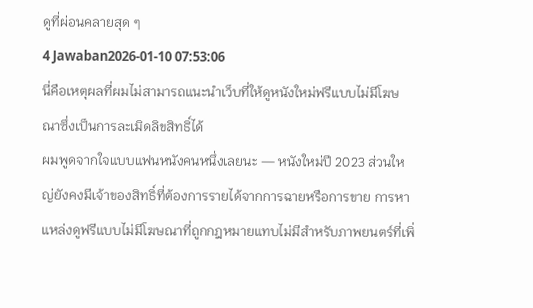ดูที่ผ่อนคลายสุด ๆ
4 Jawaban2026-01-10 07:53:06
นี่คือเหตุผลที่ผมไม่สามารถแนะนำเว็บที่ให้ดูหนังใหม่ฟรีแบบไม่มีโฆษณาซึ่งเป็นการละเมิดลิขสิทธิ์ได้
ผมพูดจากใจแบบแฟนหนังคนหนึ่งเลยนะ — หนังใหม่ปี 2023 ส่วนใหญ่ยังคงมีเจ้าของสิทธิ์ที่ต้องการรายได้จากการฉายหรือการขาย การหาแหล่งดูฟรีแบบไม่มีโฆษณาที่ถูกกฎหมายแทบไม่มีสำหรับภาพยนตร์ที่เพิ่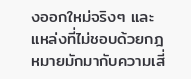งออกใหม่จริงๆ และแหล่งที่ไม่ชอบด้วยกฎหมายมักมากับความเสี่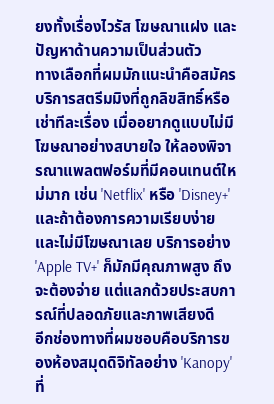ยงทั้งเรื่องไวรัส โฆษณาแฝง และปัญหาด้านความเป็นส่วนตัว
ทางเลือกที่ผมมักแนะนำคือสมัครบริการสตรีมมิงที่ถูกลิขสิทธิ์หรือเช่าทีละเรื่อง เมื่ออยากดูแบบไม่มีโฆษณาอย่างสบายใจ ให้ลองพิจารณาแพลตฟอร์มที่มีคอนเทนต์ใหม่มาก เช่น 'Netflix' หรือ 'Disney+' และถ้าต้องการความเรียบง่ายและไม่มีโฆษณาเลย บริการอย่าง 'Apple TV+' ก็มักมีคุณภาพสูง ถึงจะต้องจ่าย แต่แลกด้วยประสบการณ์ที่ปลอดภัยและภาพเสียงดี
อีกช่องทางที่ผมชอบคือบริการของห้องสมุดดิจิทัลอย่าง 'Kanopy' ที่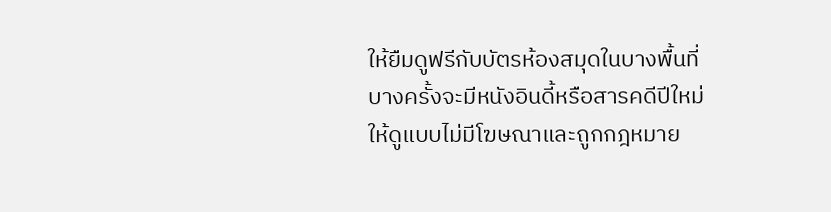ให้ยืมดูฟรีกับบัตรห้องสมุดในบางพื้นที่ บางครั้งจะมีหนังอินดี้หรือสารคดีปีใหม่ให้ดูแบบไม่มีโฆษณาและถูกกฎหมาย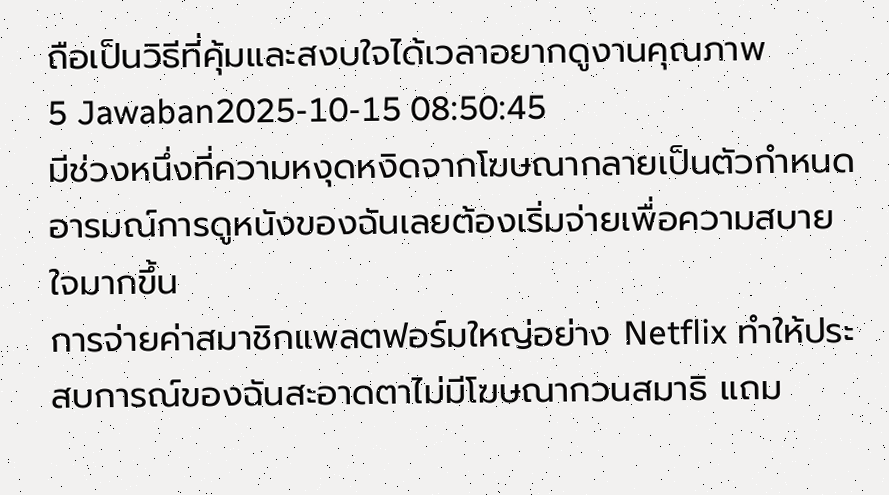ถือเป็นวิธีที่คุ้มและสงบใจได้เวลาอยากดูงานคุณภาพ
5 Jawaban2025-10-15 08:50:45
มีช่วงหนึ่งที่ความหงุดหงิดจากโฆษณากลายเป็นตัวกำหนดอารมณ์การดูหนังของฉันเลยต้องเริ่มจ่ายเพื่อความสบายใจมากขึ้น
การจ่ายค่าสมาชิกแพลตฟอร์มใหญ่อย่าง Netflix ทำให้ประสบการณ์ของฉันสะอาดตาไม่มีโฆษณากวนสมาธิ แถม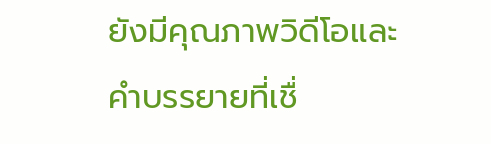ยังมีคุณภาพวิดีโอและคำบรรยายที่เชื่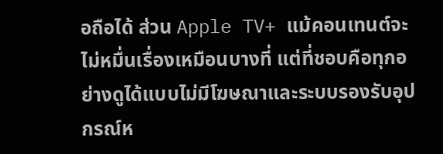อถือได้ ส่วน Apple TV+ แม้คอนเทนต์จะไม่หมื่นเรื่องเหมือนบางที่ แต่ที่ชอบคือทุกอย่างดูได้แบบไม่มีโฆษณาและระบบรองรับอุปกรณ์ห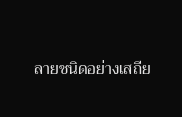ลายชนิดอย่างเสถีย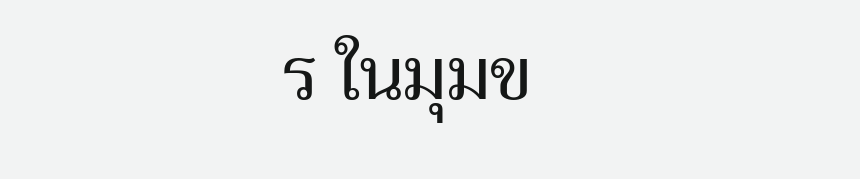ร ในมุมข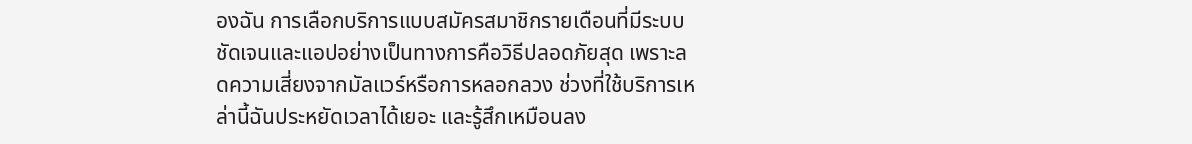องฉัน การเลือกบริการแบบสมัครสมาชิกรายเดือนที่มีระบบชัดเจนและแอปอย่างเป็นทางการคือวิธีปลอดภัยสุด เพราะลดความเสี่ยงจากมัลแวร์หรือการหลอกลวง ช่วงที่ใช้บริการเหล่านี้ฉันประหยัดเวลาได้เยอะ และรู้สึกเหมือนลง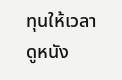ทุนให้เวลาดูหนัง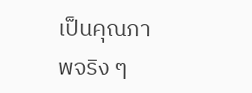เป็นคุณภาพจริง ๆ